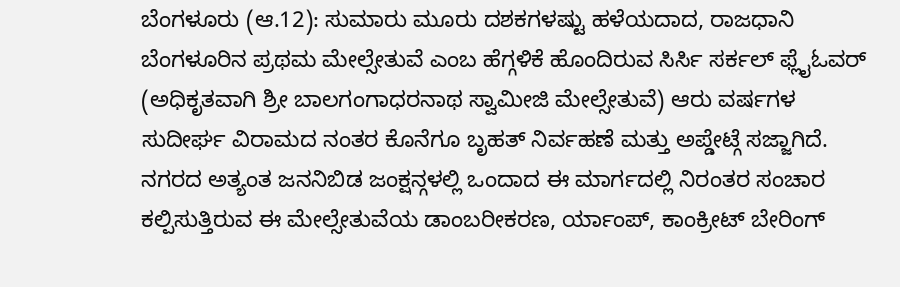ಬೆಂಗಳೂರು (ಆ.12): ಸುಮಾರು ಮೂರು ದಶಕಗಳಷ್ಟು ಹಳೆಯದಾದ, ರಾಜಧಾನಿ ಬೆಂಗಳೂರಿನ ಪ್ರಥಮ ಮೇಲ್ಸೇತುವೆ ಎಂಬ ಹೆಗ್ಗಳಿಕೆ ಹೊಂದಿರುವ ಸಿರ್ಸಿ ಸರ್ಕಲ್ ಫ್ಲೈಓವರ್ (ಅಧಿಕೃತವಾಗಿ ಶ್ರೀ ಬಾಲಗಂಗಾಧರನಾಥ ಸ್ವಾಮೀಜಿ ಮೇಲ್ಸೇತುವೆ) ಆರು ವರ್ಷಗಳ ಸುದೀರ್ಘ ವಿರಾಮದ ನಂತರ ಕೊನೆಗೂ ಬೃಹತ್ ನಿರ್ವಹಣೆ ಮತ್ತು ಅಪ್ಡೇಟ್ಗೆ ಸಜ್ಜಾಗಿದೆ. ನಗರದ ಅತ್ಯಂತ ಜನನಿಬಿಡ ಜಂಕ್ಷನ್ಗಳಲ್ಲಿ ಒಂದಾದ ಈ ಮಾರ್ಗದಲ್ಲಿ ನಿರಂತರ ಸಂಚಾರ ಕಲ್ಪಿಸುತ್ತಿರುವ ಈ ಮೇಲ್ಸೇತುವೆಯ ಡಾಂಬರೀಕರಣ, ರ್ಯಾಂಪ್, ಕಾಂಕ್ರೀಟ್ ಬೇರಿಂಗ್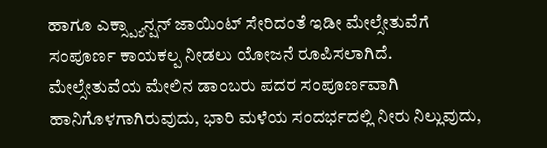ಹಾಗೂ ಎಕ್ಸ್ಪ್ಯಾನ್ಷನ್ ಜಾಯಿಂಟ್ ಸೇರಿದಂತೆ ಇಡೀ ಮೇಲ್ಸೇತುವೆಗೆ ಸಂಪೂರ್ಣ ಕಾಯಕಲ್ಪ ನೀಡಲು ಯೋಜನೆ ರೂಪಿಸಲಾಗಿದೆ.
ಮೇಲ್ಸೇತುವೆಯ ಮೇಲಿನ ಡಾಂಬರು ಪದರ ಸಂಪೂರ್ಣವಾಗಿ ಹಾನಿಗೊಳಗಾಗಿರುವುದು, ಭಾರಿ ಮಳೆಯ ಸಂದರ್ಭದಲ್ಲಿ ನೀರು ನಿಲ್ಲುವುದು,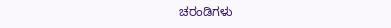ಚರಂಡಿಗಳು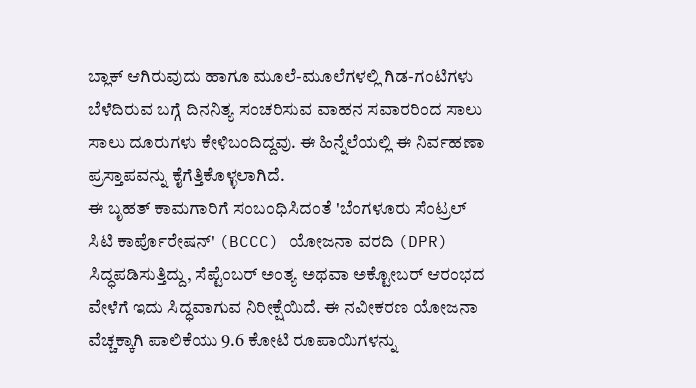ಬ್ಲಾಕ್ ಆಗಿರುವುದು ಹಾಗೂ ಮೂಲೆ-ಮೂಲೆಗಳಲ್ಲಿ ಗಿಡ-ಗಂಟಿಗಳು ಬೆಳೆದಿರುವ ಬಗ್ಗೆ ದಿನನಿತ್ಯ ಸಂಚರಿಸುವ ವಾಹನ ಸವಾರರಿಂದ ಸಾಲು ಸಾಲು ದೂರುಗಳು ಕೇಳಿಬಂದಿದ್ದವು. ಈ ಹಿನ್ನೆಲೆಯಲ್ಲಿ ಈ ನಿರ್ವಹಣಾ ಪ್ರಸ್ತಾಪವನ್ನು ಕೈಗೆತ್ತಿಕೊಳ್ಳಲಾಗಿದೆ.
ಈ ಬೃಹತ್ ಕಾಮಗಾರಿಗೆ ಸಂಬಂಧಿಸಿದಂತೆ 'ಬೆಂಗಳೂರು ಸೆಂಟ್ರಲ್ ಸಿಟಿ ಕಾರ್ಪೊರೇಷನ್' (BCCC) ಯೋಜನಾ ವರದಿ (DPR) ಸಿದ್ಧಪಡಿಸುತ್ತಿದ್ದು, ಸೆಪ್ಟೆಂಬರ್ ಅಂತ್ಯ ಅಥವಾ ಅಕ್ಟೋಬರ್ ಆರಂಭದ ವೇಳೆಗೆ ಇದು ಸಿದ್ಧವಾಗುವ ನಿರೀಕ್ಷೆಯಿದೆ. ಈ ನವೀಕರಣ ಯೋಜನಾ ವೆಚ್ಚಕ್ಕಾಗಿ ಪಾಲಿಕೆಯು 9.6 ಕೋಟಿ ರೂಪಾಯಿಗಳನ್ನು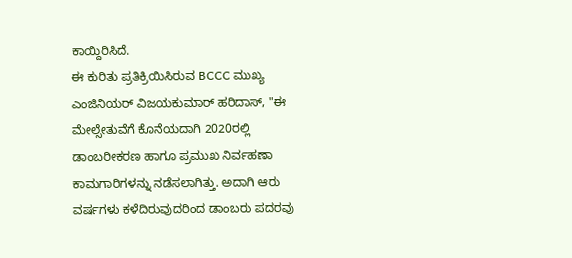ಕಾಯ್ದಿರಿಸಿದೆ.
ಈ ಕುರಿತು ಪ್ರತಿಕ್ರಿಯಿಸಿರುವ BCCC ಮುಖ್ಯ ಎಂಜಿನಿಯರ್ ವಿಜಯಕುಮಾರ್ ಹರಿದಾಸ್, "ಈ ಮೇಲ್ಸೇತುವೆಗೆ ಕೊನೆಯದಾಗಿ 2020ರಲ್ಲಿ ಡಾಂಬರೀಕರಣ ಹಾಗೂ ಪ್ರಮುಖ ನಿರ್ವಹಣಾ ಕಾಮಗಾರಿಗಳನ್ನು ನಡೆಸಲಾಗಿತ್ತು. ಅದಾಗಿ ಆರು ವರ್ಷಗಳು ಕಳೆದಿರುವುದರಿಂದ ಡಾಂಬರು ಪದರವು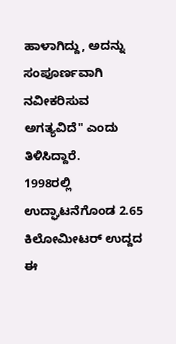ಹಾಳಾಗಿದ್ದು, ಅದನ್ನು ಸಂಪೂರ್ಣವಾಗಿ ನವೀಕರಿಸುವ ಅಗತ್ಯವಿದೆ" ಎಂದು ತಿಳಿಸಿದ್ದಾರೆ.
1998ರಲ್ಲಿ ಉದ್ಘಾಟನೆಗೊಂಡ 2.65 ಕಿಲೋಮೀಟರ್ ಉದ್ದದ ಈ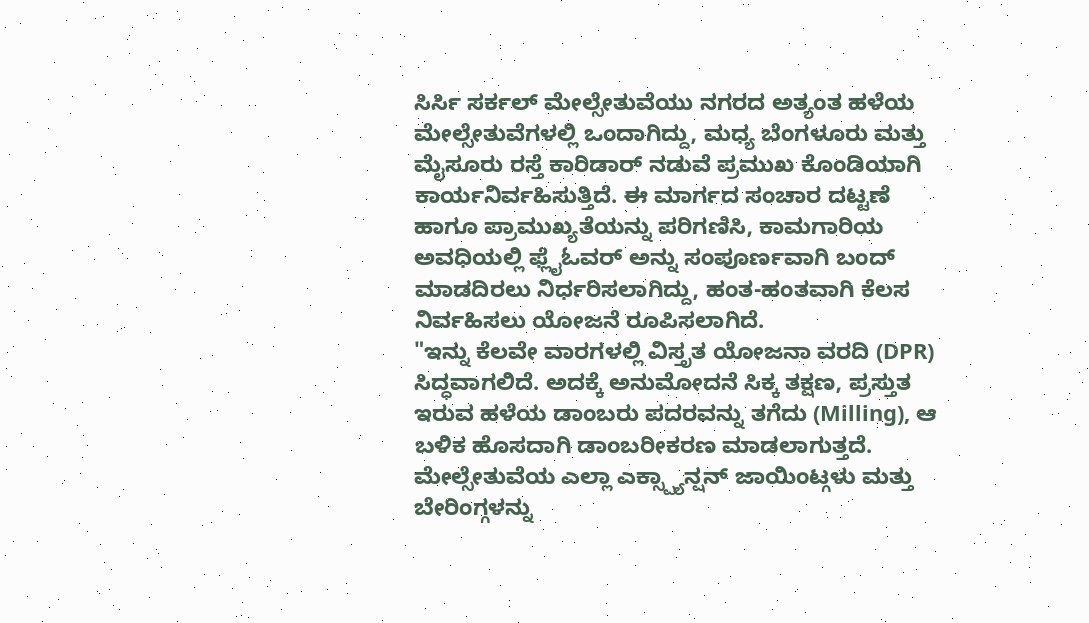ಸಿರ್ಸಿ ಸರ್ಕಲ್ ಮೇಲ್ಸೇತುವೆಯು ನಗರದ ಅತ್ಯಂತ ಹಳೆಯ ಮೇಲ್ಸೇತುವೆಗಳಲ್ಲಿ ಒಂದಾಗಿದ್ದು, ಮಧ್ಯ ಬೆಂಗಳೂರು ಮತ್ತು ಮೈಸೂರು ರಸ್ತೆ ಕಾರಿಡಾರ್ ನಡುವೆ ಪ್ರಮುಖ ಕೊಂಡಿಯಾಗಿ ಕಾರ್ಯನಿರ್ವಹಿಸುತ್ತಿದೆ. ಈ ಮಾರ್ಗದ ಸಂಚಾರ ದಟ್ಟಣೆ ಹಾಗೂ ಪ್ರಾಮುಖ್ಯತೆಯನ್ನು ಪರಿಗಣಿಸಿ, ಕಾಮಗಾರಿಯ ಅವಧಿಯಲ್ಲಿ ಫ್ಲೈಓವರ್ ಅನ್ನು ಸಂಪೂರ್ಣವಾಗಿ ಬಂದ್ ಮಾಡದಿರಲು ನಿರ್ಧರಿಸಲಾಗಿದ್ದು, ಹಂತ-ಹಂತವಾಗಿ ಕೆಲಸ ನಿರ್ವಹಿಸಲು ಯೋಜನೆ ರೂಪಿಸಲಾಗಿದೆ.
"ಇನ್ನು ಕೆಲವೇ ವಾರಗಳಲ್ಲಿ ವಿಸ್ತೃತ ಯೋಜನಾ ವರದಿ (DPR) ಸಿದ್ಧವಾಗಲಿದೆ. ಅದಕ್ಕೆ ಅನುಮೋದನೆ ಸಿಕ್ಕ ತಕ್ಷಣ, ಪ್ರಸ್ತುತ ಇರುವ ಹಳೆಯ ಡಾಂಬರು ಪದರವನ್ನು ತಗೆದು (Milling), ಆ ಬಳಿಕ ಹೊಸದಾಗಿ ಡಾಂಬರೀಕರಣ ಮಾಡಲಾಗುತ್ತದೆ. ಮೇಲ್ಸೇತುವೆಯ ಎಲ್ಲಾ ಎಕ್ಸ್ಪ್ಯಾನ್ಷನ್ ಜಾಯಿಂಟ್ಗಳು ಮತ್ತು ಬೇರಿಂಗ್ಗಳನ್ನು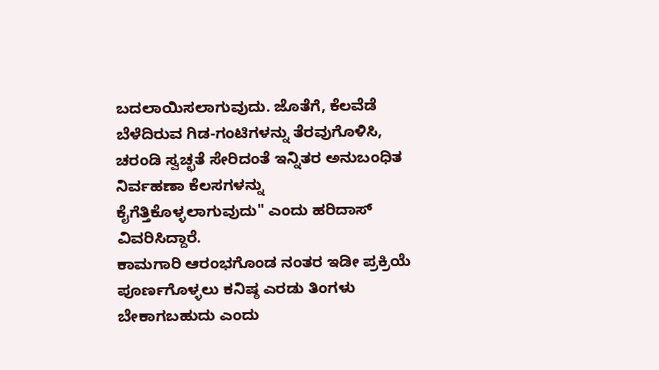ಬದಲಾಯಿಸಲಾಗುವುದು. ಜೊತೆಗೆ, ಕೆಲವೆಡೆ ಬೆಳೆದಿರುವ ಗಿಡ-ಗಂಟಿಗಳನ್ನು ತೆರವುಗೊಳಿಸಿ, ಚರಂಡಿ ಸ್ವಚ್ಛತೆ ಸೇರಿದಂತೆ ಇನ್ನಿತರ ಅನುಬಂಧಿತ ನಿರ್ವಹಣಾ ಕೆಲಸಗಳನ್ನು ಕೈಗೆತ್ತಿಕೊಳ್ಳಲಾಗುವುದು" ಎಂದು ಹರಿದಾಸ್ ವಿವರಿಸಿದ್ದಾರೆ.
ಕಾಮಗಾರಿ ಆರಂಭಗೊಂಡ ನಂತರ ಇಡೀ ಪ್ರಕ್ರಿಯೆ ಪೂರ್ಣಗೊಳ್ಳಲು ಕನಿಷ್ಠ ಎರಡು ತಿಂಗಳು ಬೇಕಾಗಬಹುದು ಎಂದು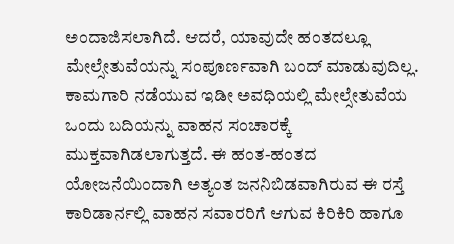ಅಂದಾಜಿಸಲಾಗಿದೆ. ಆದರೆ, ಯಾವುದೇ ಹಂತದಲ್ಲೂ ಮೇಲ್ಸೇತುವೆಯನ್ನು ಸಂಪೂರ್ಣವಾಗಿ ಬಂದ್ ಮಾಡುವುದಿಲ್ಲ. ಕಾಮಗಾರಿ ನಡೆಯುವ ಇಡೀ ಅವಧಿಯಲ್ಲಿ ಮೇಲ್ಸೇತುವೆಯ ಒಂದು ಬದಿಯನ್ನು ವಾಹನ ಸಂಚಾರಕ್ಕೆ ಮುಕ್ತವಾಗಿಡಲಾಗುತ್ತದೆ. ಈ ಹಂತ-ಹಂತದ ಯೋಜನೆಯಿಂದಾಗಿ ಅತ್ಯಂತ ಜನನಿಬಿಡವಾಗಿರುವ ಈ ರಸ್ತೆ ಕಾರಿಡಾರ್ನಲ್ಲಿ ವಾಹನ ಸವಾರರಿಗೆ ಆಗುವ ಕಿರಿಕಿರಿ ಹಾಗೂ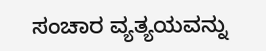ಸಂಚಾರ ವ್ಯತ್ಯಯವನ್ನು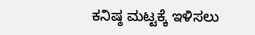ಕನಿಷ್ಠ ಮಟ್ಟಕ್ಕೆ ಇಳಿಸಲು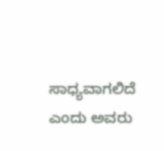ಸಾಧ್ಯವಾಗಲಿದೆ ಎಂದು ಅವರು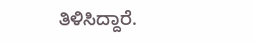ತಿಳಿಸಿದ್ದಾರೆ.